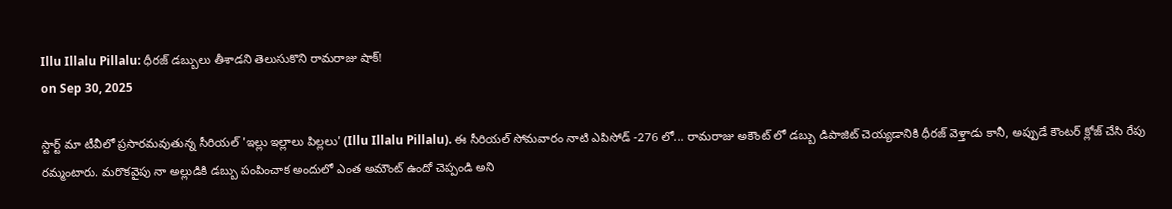Illu Illalu Pillalu: ధీరజ్ డబ్బులు తీశాడని తెలుసుకొని రామరాజు షాక్!
on Sep 30, 2025

స్టార్ట్ మా టీవీలో ప్రసారమవుతున్న సీరియల్ 'ఇల్లు ఇల్లాలు పిల్లలు' (Illu Illalu Pillalu). ఈ సీరియల్ సోమవారం నాటి ఎపిసోడ్ -276 లో... రామరాజు అకౌంట్ లో డబ్బు డిపాజిట్ చెయ్యడానికి ధీరజ్ వెళ్తాడు కానీ, అప్పుడే కౌంటర్ క్లోజ్ చేసి రేపు రమ్మంటారు. మరొకవైపు నా అల్లుడికి డబ్బు పంపించాక అందులో ఎంత అమౌంట్ ఉందో చెప్పండి అని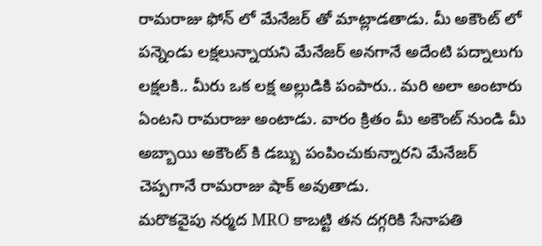రామరాజు ఫోన్ లో మేనేజర్ తో మాట్లాడతాడు. మీ అకౌంట్ లో పన్నెండు లక్షలున్నాయని మేనేజర్ అనగానే అదేంటి పద్నాలుగు లక్షలకి.. మీరు ఒక లక్ష అల్లుడికి పంపారు.. మరి అలా అంటారు ఏంటని రామరాజు అంటాడు. వారం క్రితం మీ అకౌంట్ నుండి మీ అబ్బాయి అకౌంట్ కి డబ్బు పంపించుకున్నారని మేనేజర్ చెప్పగానే రామరాజు షాక్ అవుతాడు.
మరొకవైపు నర్మద MRO కాబట్టి తన దగ్గరికి సేనాపతి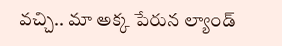వచ్చి.. మా అక్క పేరున ల్యాండ్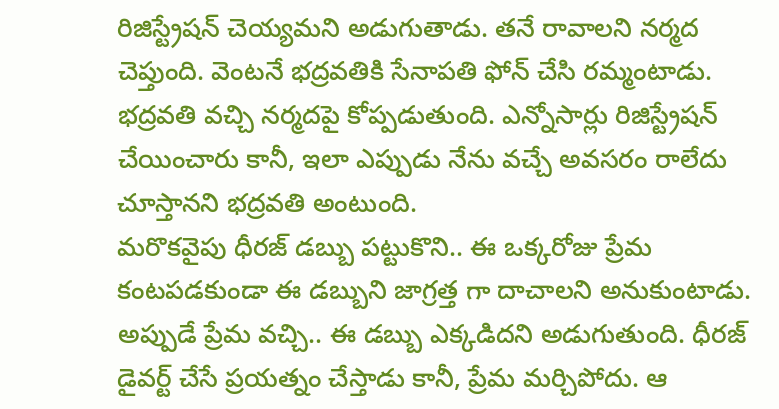రిజిస్ట్రేషన్ చెయ్యమని అడుగుతాడు. తనే రావాలని నర్మద చెప్తుంది. వెంటనే భద్రవతికి సేనాపతి ఫోన్ చేసి రమ్మంటాడు. భద్రవతి వచ్చి నర్మదపై కోప్పడుతుంది. ఎన్నోసార్లు రిజిస్ట్రేషన్ చేయించారు కానీ, ఇలా ఎప్పుడు నేను వచ్చే అవసరం రాలేదు చూస్తానని భద్రవతి అంటుంది.
మరొకవైపు ధీరజ్ డబ్బు పట్టుకొని.. ఈ ఒక్కరోజు ప్రేమ కంటపడకుండా ఈ డబ్బుని జాగ్రత్త గా దాచాలని అనుకుంటాడు. అప్పుడే ప్రేమ వచ్చి.. ఈ డబ్బు ఎక్కడిదని అడుగుతుంది. ధీరజ్ డైవర్ట్ చేసే ప్రయత్నం చేస్తాడు కానీ, ప్రేమ మర్చిపోదు. ఆ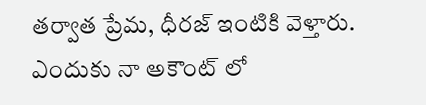తర్వాత ప్రేమ, ధీరజ్ ఇంటికి వెళ్తారు. ఎందుకు నా అకౌంట్ లో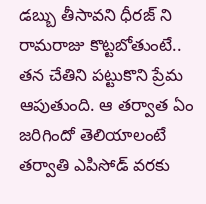డబ్బు తీసావని ధీరజ్ ని రామరాజు కొట్టబోతుంటే.. తన చేతిని పట్టుకొని ప్రేమ ఆపుతుంది. ఆ తర్వాత ఏం జరిగిందో తెలియాలంటే తర్వాతి ఎపిసోడ్ వరకు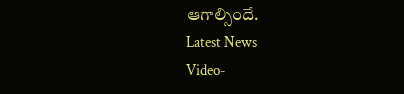ఆగాల్సిందే.
Latest News
Video-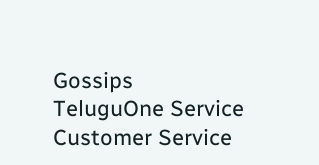Gossips
TeluguOne Service
Customer Service